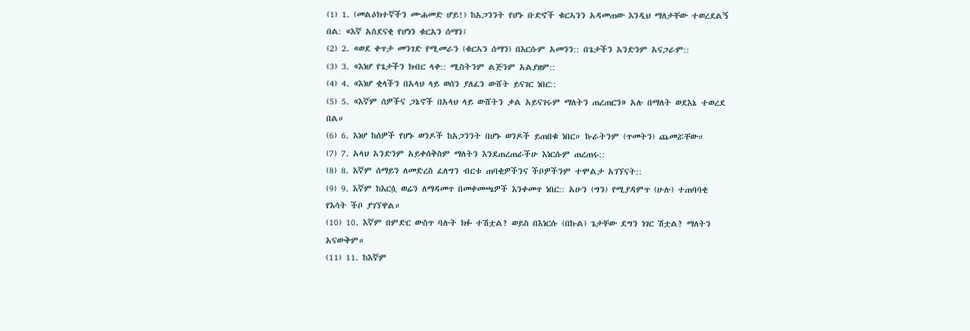(1) 1. (መልዕክተኛችን ሙሐመድ ሆይ!) ከአጋንንት የሆኑ ቡድኖች ቁርኣንን አዳመጠው እንዲህ ማለታቸው ተወረደልኝ በል: «እኛ አስደናቂ የሆነን ቁርአን ሰማን፤
(2) 2. «ወደ ቀጥታ መንገድ የሚመራን (ቁርኣን ሰማን) በእርሱም አመንን:: በጌታችን አንድንም አናጋራም::
(3) 3. «እነሆ የጌታችን ክብር ላቀ:: ሚስትንም ልጅንም አልያዘም::
(4) 4. «እነሆ ቂላችን በአላህ ላይ ወሰን ያለፈን ውሸት ይናገር ነበር::
(5) 5. «እኛም ሰዎችና ጋኔኖች በአላህ ላይ ውሸትን ቃል አይናገሩም ማለትን ጠረጠርን» አሉ በማለት ወደእኔ ተወረደ በል።
(6) 6. እነሆ ከሰዎች የሆኑ ወንዶች ከአጋንንት በሆኑ ወንዶች ይጠበቁ ነበር። ኩራትንም (ጥመትን) ጨመሯቸው።
(7) 7. አላህ አንድንም አይቀሰቅስም ማለትን እንደጠረጠራችሁ እነርሱም ጠረጠሩ::
(8) 8. እኛም ሰማይን ለመድረስ ፈለግን ብርቱ ጠባቂዎችንና ችቦዎችንም ተሞልታ አገኘናት::
(9) 9. እኛም ከእርሷ ወሬን ለማዳመጥ በመቀመጫዎች እንቀመጥ ነበር:: አሁን (ግን) የሚያዳምጥ (ሁሉ) ተጠባባቂ የእሳት ችቦ ያገኘዋል።
(10) 10. እኛም በምድር ውስጥ ባሉት ክፉ ተሽቷል? ወይስ በእነርሱ (በኩል) ጌታቸው ደግን ነገር ሽቷል? ማለትን አናውቅም።
(11) 11. ከእኛም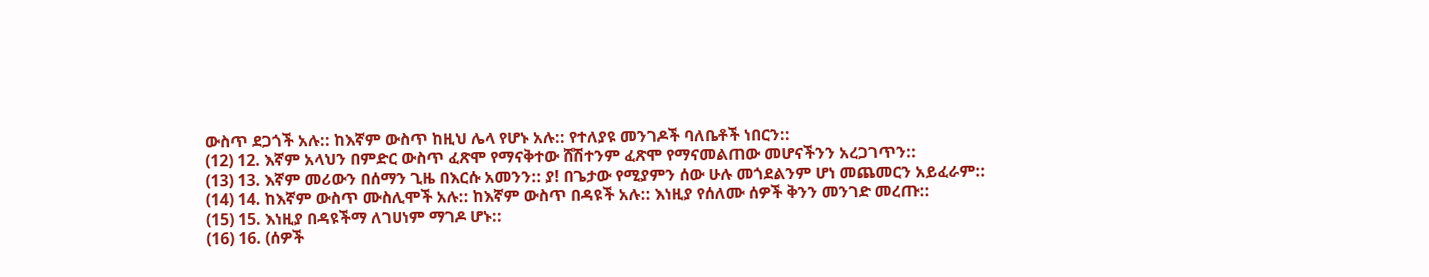ውስጥ ደጋጎች አሉ:: ከእኛም ውስጥ ከዚህ ሌላ የሆኑ አሉ:: የተለያዩ መንገዶች ባለቤቶች ነበርን::
(12) 12. እኛም አላህን በምድር ውስጥ ፈጽሞ የማናቅተው ሸሽተንም ፈጽሞ የማናመልጠው መሆናችንን አረጋገጥን::
(13) 13. እኛም መሪውን በሰማን ጊዜ በእርሱ አመንን:: ያ! በጌታው የሚያምን ሰው ሁሉ መጎደልንም ሆነ መጨመርን አይፈራም::
(14) 14. ከእኛም ውስጥ ሙስሊሞች አሉ:: ከእኛም ውስጥ በዳዩች አሉ:: እነዚያ የሰለሙ ሰዎች ቅንን መንገድ መረጡ::
(15) 15. እነዚያ በዳዩችማ ለገሀነም ማገዶ ሆኑ::
(16) 16. (ሰዎች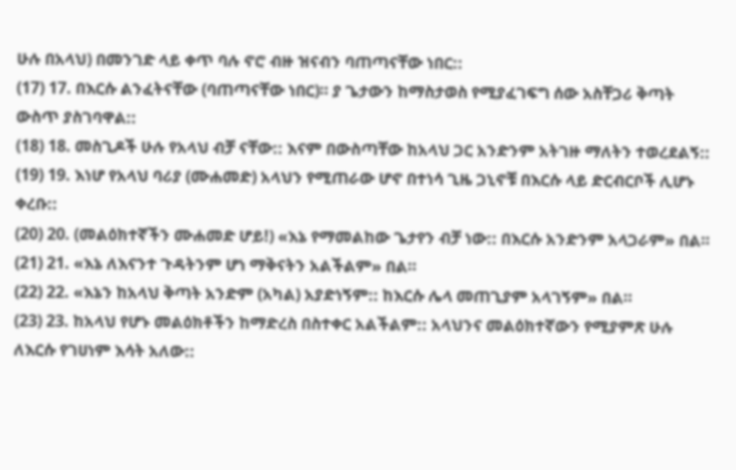ሁሉ በአላህ) በመንገድ ላይ ቀጥ ባሉ ኖሮ ብዙ ዝናብን ባጠጣናቸው ነበር::
(17) 17. በእርሱ ልንፈትናቸው (ባጠጣናቸው ነበር)። ያ ጌታውን ከማስታወስ የሚያፈገፍግ ሰው አስቸጋሪ ቅጣት ውስጥ ያስገባዋል::
(18) 18. መስጊዶች ሁሉ የአላህ ብቻ ናቸው:: እናም በውስጣቸው ከአላህ ጋር አንድንም አትገዙ ማለትን ተወረደልኝ::
(19) 19. እነሆ የአላህ ባሪያ (ሙሐመድ) አላህን የሚጠራው ሆኖ በተነሳ ጊዜ ጋኒኖቹ በእርሱ ላይ ድርብርቦች ሊሆኑ ቀረቡ::
(20) 20. (መልዕክተኛችን ሙሐመድ ሆይ!) «እኔ የማመልከው ጌታየን ብቻ ነው:: በእርሱ አንድንም አላጋራም» በል።
(21) 21. «እኔ ለእናንተ ጉዳትንም ሆነ ማቅናትን አልችልም» በል።
(22) 22. «እኔን ከአላህ ቅጣት አንድም (አካል) አያድነኝም:: ከእርሱ ሌላ መጠጊያም አላገኝም» በል።
(23) 23. ከአላህ የሆኑ መልዕክቶችን ከማድረስ በስተቀር አልችልም:: አላህንና መልዕክተኛውን የሚያምጽ ሁሉ ለእርሱ የገሀነም እሳት አለው::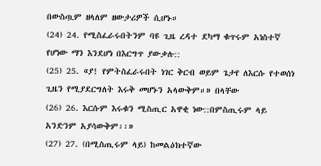በውስጧም ዘላለም ዘውታሪዎች ሲሆኑ።
(24) 24. የሚስፈራሩበትንም ባዩ ጊዜ ረዳተ ደካማ ቁጥሩም አነስተኛ የሆነው ማን እንደሆነ በእርግጥ ያውቃሉ::
(25) 25. «ያ! የምትስፈራሩበት ነገር ቅርብ ወይም ጌታየ ለእርሱ የተወሰነ ጊዜን የሚያደርግለት እሩቅ መሆኑን አላውቅም።» በላቸው
(26) 26. እርሱም እሩቁን ሚስጢር አዋቂ ነው::በምስጢሩም ላይ አንድንም አያሳውቅም፡፡»
(27) 27. (በሚስጢሩም ላይ) ከመልዕክተኛው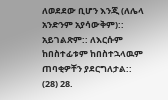ለወደደው ቢሆን እንጂ (ለሌላ አንድንም አያሳውቅም):: አይገልጽም:: ለእርሱም ከበስተፊቱም ከበስተኋላዉም ጠባቂዎቸን ያደርግለታል::
(28) 28.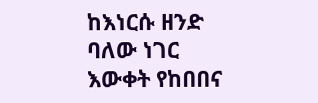ከእነርሱ ዘንድ ባለው ነገር እውቀት የከበበና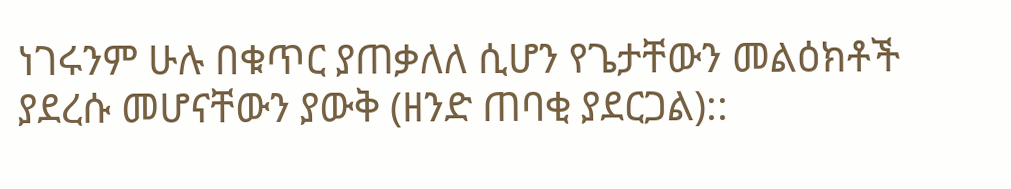ነገሩንም ሁሉ በቁጥር ያጠቃለለ ሲሆን የጌታቸውን መልዕክቶች ያደረሱ መሆናቸውን ያውቅ (ዘንድ ጠባቂ ያደርጋል)::